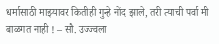धर्मासाठी माझ्यावर कितीही गुन्हे नोंद झाले, तरी त्याची पर्वा मी बाळगत नाही ! – सौ. उज्ज्वला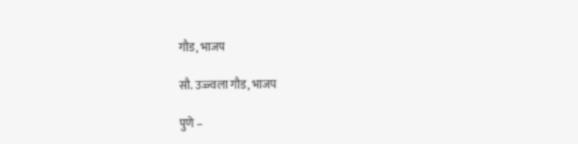गौड, भाजप

सौ. उज्ज्वला गौड, भाजप

पुणे –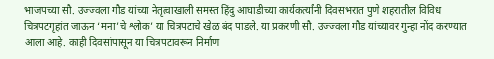भाजपच्या सौ. उज्ज्वला गौड यांच्या नेतृत्वाखाली समस्त हिंदु आघाडीच्या कार्यकर्त्यांनी दिवसभरात पुणे शहरातील विविध चित्रपटगृहांत जाऊन ‘मना’चे श्लोक’ या चित्रपटाचे खेळ बंद पाडले. या प्रकरणी सौ. उज्ज्वला गौड यांच्यावर गुन्हा नोंद करण्यात आला आहे. काही दिवसांपासून या चित्रपटावरून निर्माण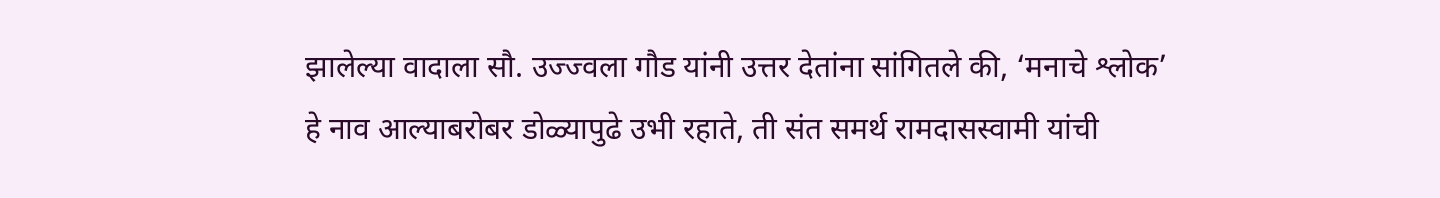झालेल्या वादाला सौ. उज्ज्वला गौड यांनी उत्तर देतांना सांगितले की, ‘मनाचे श्लोक’ हे नाव आल्याबरोबर डोळ्यापुढे उभी रहाते, ती संत समर्थ रामदासस्वामी यांची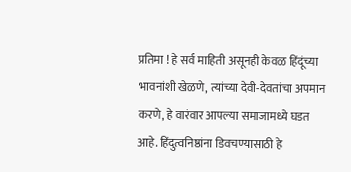प्रतिमा ! हे सर्व माहिती असूनही केवळ हिंदूंच्या भावनांशी खेळणे, त्यांच्या देवी-देवतांचा अपमान करणे, हे वारंवार आपल्या समाजामध्ये घडत आहे. हिंदुत्वनिष्ठांना डिवचण्यासाठी हे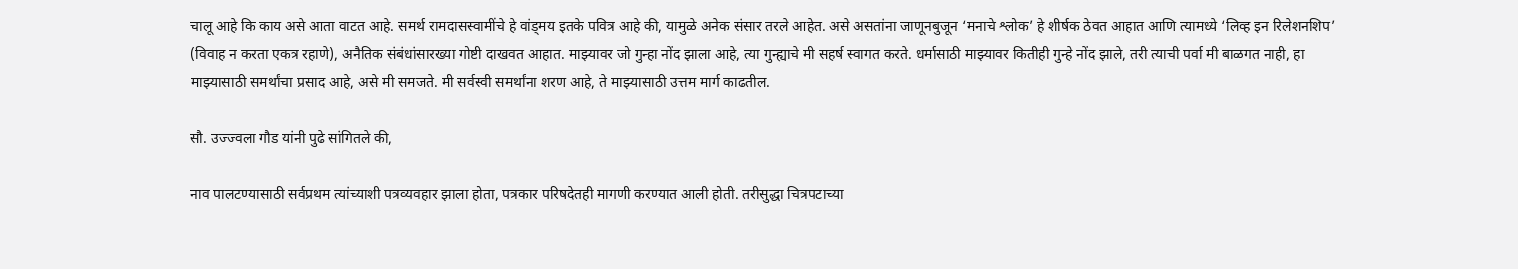चालू आहे कि काय असे आता वाटत आहे. समर्थ रामदासस्वामींचे हे वांड्मय इतके पवित्र आहे की, यामुळे अनेक संसार तरले आहेत. असे असतांना जाणूनबुजून ‘मनाचे श्लोक’ हे शीर्षक ठेवत आहात आणि त्यामध्ये ‘लिव्ह इन रिलेशनशिप’ (विवाह न करता एकत्र रहाणे), अनैतिक संबंधांसारख्या गोष्टी दाखवत आहात. माझ्यावर जो गुन्हा नोंद झाला आहे, त्या गुन्ह्याचे मी सहर्ष स्वागत करते. धर्मासाठी माझ्यावर कितीही गुन्हे नोंद झाले, तरी त्याची पर्वा मी बाळगत नाही, हा माझ्यासाठी समर्थांचा प्रसाद आहे, असे मी समजते. मी सर्वस्वी समर्थांना शरण आहे, ते माझ्यासाठी उत्तम मार्ग काढतील.

सौ. उज्ज्वला गौड यांनी पुढे सांगितले की,

नाव पालटण्यासाठी सर्वप्रथम त्यांच्याशी पत्रव्यवहार झाला होता, पत्रकार परिषदेतही मागणी करण्यात आली होती. तरीसुद्धा चित्रपटाच्या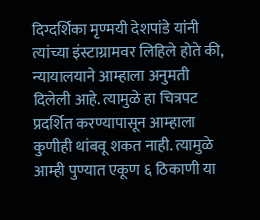दिग्दर्शिका मृण्मयी देशपांडे यांनी त्यांच्या इंस्टाग्रामवर लिहिले होते की, न्यायालयाने आम्हाला अनुमती दिलेली आहे. त्यामुळे हा चित्रपट प्रदर्शित करण्यापासून आम्हाला कुणीही थांबवू शकत नाही. त्यामुळे आम्ही पुण्यात एकूण ६ ठिकाणी या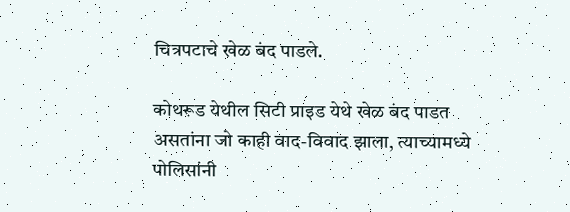चित्रपटाचे खेळ बंद पाडले.

कोथरूड येथील सिटी प्राइड येथे खेळ बंद पाडत असतांना जो काही वाद-विवाद झाला, त्याच्यामध्ये पोलिसांनी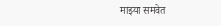माझ्या समवेत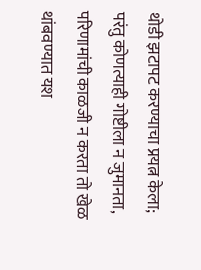थोडी झटापट करण्याचा प्रयत्न केला; परंतु कोणत्याही गोष्टीला न जुमानता, परिणामांची काळजी न करता तो खेळ थांबवण्यात यश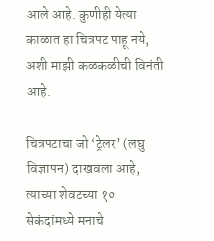आले आहे. कुणीही येत्या काळात हा चित्रपट पाहू नये, अशी माझी कळकळीची विनंती आहे.

चित्रपटाचा जो ‘ट्रेलर’ (लघु विज्ञापन) दाखवला आहे, त्याच्या शेवटच्या १० सेकंदांमध्ये मनाचे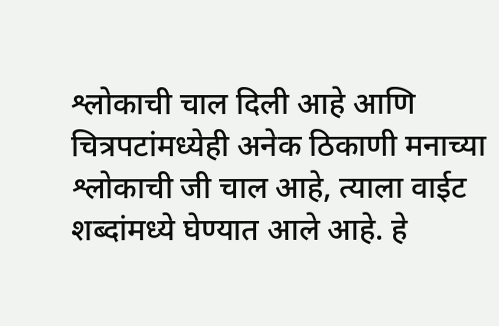श्लोकाची चाल दिली आहे आणि चित्रपटांमध्येही अनेक ठिकाणी मनाच्या श्लोकाची जी चाल आहे, त्याला वाईट शब्दांमध्ये घेण्यात आले आहे. हे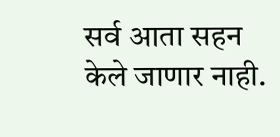सर्व आता सहन केले जाणार नाही.